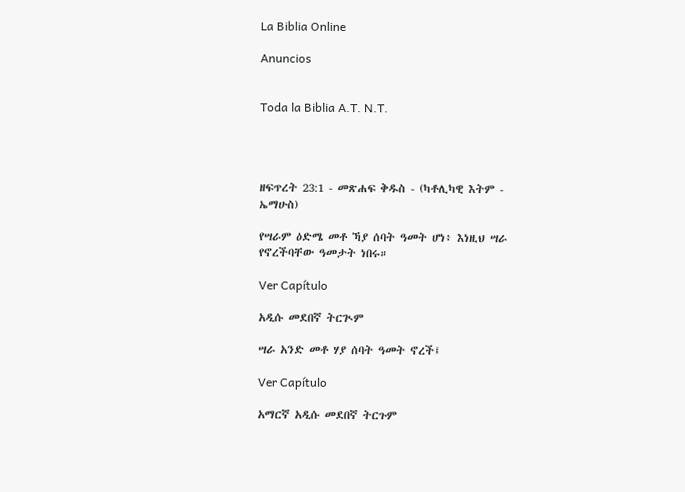La Biblia Online

Anuncios


Toda la Biblia A.T. N.T.




ዘፍጥረት 23:1 - መጽሐፍ ቅዱስ - (ካቶሊካዊ እትም - ኤማሁስ)

የሣራም ዕድሜ መቶ ኻያ ሰባት ዓመት ሆነ፥ እነዚህ ሣራ የኖረችባቸው ዓመታት ነበሩ።

Ver Capítulo

አዲሱ መደበኛ ትርጒም

ሣራ አንድ መቶ ሃያ ሰባት ዓመት ኖረች፤

Ver Capítulo

አማርኛ አዲሱ መደበኛ ትርጉም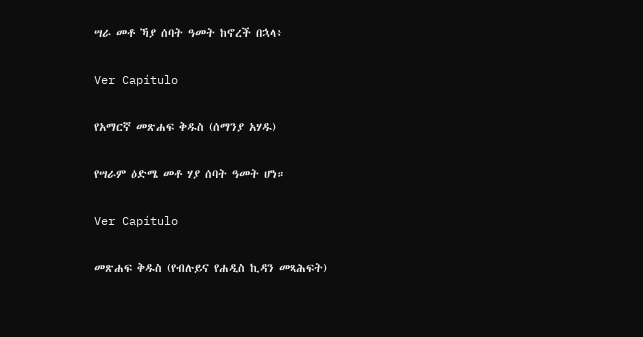ሣራ መቶ ኻያ ሰባት ዓመት ከኖረች በኋላ፥

Ver Capítulo

የአማርኛ መጽሐፍ ቅዱስ (ሰማንያ አሃዱ)

የሣራም ዕድሜ መቶ ሃያ ሰባት ዓመት ሆነ።

Ver Capítulo

መጽሐፍ ቅዱስ (የብሉይና የሐዲስ ኪዳን መጻሕፍት)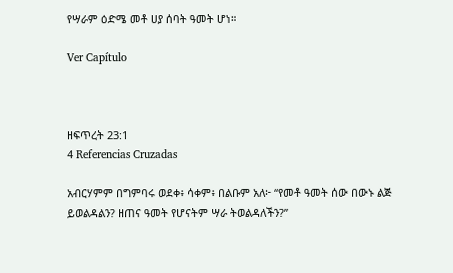የሣራም ዕድሜ መቶ ሀያ ሰባት ዓመት ሆነ።

Ver Capítulo



ዘፍጥረት 23:1
4 Referencias Cruzadas

አብርሃምም በግምባሩ ወደቀ፥ ሳቀም፥ በልቡም አለ፦ “የመቶ ዓመት ሰው በውኑ ልጅ ይወልዳልን? ዘጠና ዓመት የሆናትም ሣራ ትወልዳለችን?”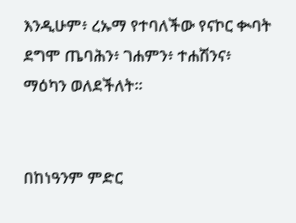እንዲሁም፥ ረኡማ የተባለችው የናኮር ቊባት ደግሞ ጤባሕን፥ ገሐምን፥ ተሐሽንና፥ ማዕካን ወለደችለት።


በከነዓንም ምድር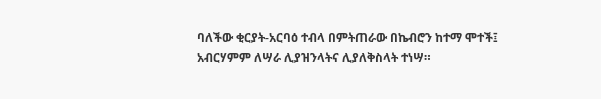ባለችው ቂርያት-አርባዕ ተብላ በምትጠራው በኬብሮን ከተማ ሞተች፤ አብርሃምም ለሣራ ሊያዝንላትና ሊያለቅስላት ተነሣ።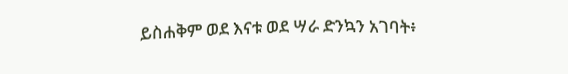ይስሐቅም ወደ እናቱ ወደ ሣራ ድንኳን አገባት፥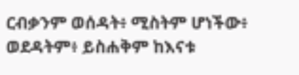ርብቃንም ወሰዳት፥ ሚስትም ሆነችው፥ ወደዳትም፥ ይስሐቅም ከእናቱ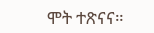ሞት ተጽናና።